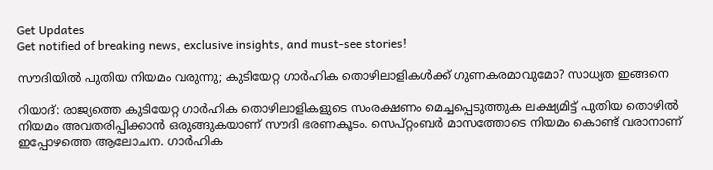Get Updates
Get notified of breaking news, exclusive insights, and must-see stories!

സൗദിയിൽ പുതിയ നിയമം വരുന്നു; കുടിയേറ്റ ഗാർഹിക തൊഴിലാളികൾക്ക് ഗുണകരമാവുമോ? സാധ്യത ഇങ്ങനെ

റിയാദ്: രാജ്യത്തെ കുടിയേറ്റ ഗാർഹിക തൊഴിലാളികളുടെ സംരക്ഷണം മെച്ചപ്പെടുത്തുക ലക്ഷ്യമിട്ട് പുതിയ തൊഴിൽ നിയമം അവതരിപ്പിക്കാൻ ഒരുങ്ങുകയാണ് സൗദി ഭരണകൂടം. സെപ്റ്റംബർ മാസത്തോടെ നിയമം കൊണ്ട് വരാനാണ് ഇപ്പോഴത്തെ ആലോചന. ഗാർഹിക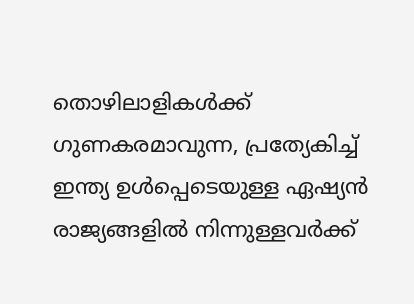തൊഴിലാളികൾക്ക് ഗുണകരമാവുന്ന, പ്രത്യേകിച്ച് ഇന്ത്യ ഉൾപ്പെടെയുള്ള ഏഷ്യൻ രാജ്യങ്ങളിൽ നിന്നുള്ളവർക്ക്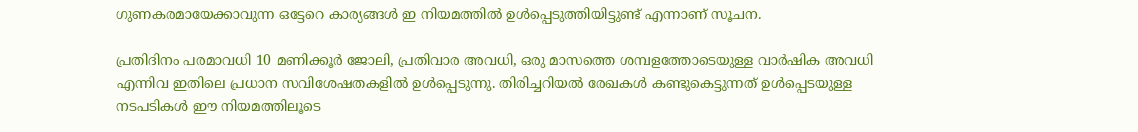ഗുണകരമായേക്കാവുന്ന ഒട്ടേറെ കാര്യങ്ങൾ ഇ നിയമത്തിൽ ഉൾപ്പെടുത്തിയിട്ടുണ്ട് എന്നാണ് സൂചന.

പ്രതിദിനം പരമാവധി 10 മണിക്കൂർ ജോലി, പ്രതിവാര അവധി, ഒരു മാസത്തെ ശമ്പളത്തോടെയുള്ള വാർഷിക അവധി എന്നിവ ഇതിലെ പ്രധാന സവിശേഷതകളിൽ ഉൾപ്പെടുന്നു. തിരിച്ചറിയൽ രേഖകൾ കണ്ടുകെട്ടുന്നത് ഉൾപ്പെടയുള്ള നടപടികൾ ഈ നിയമത്തിലൂടെ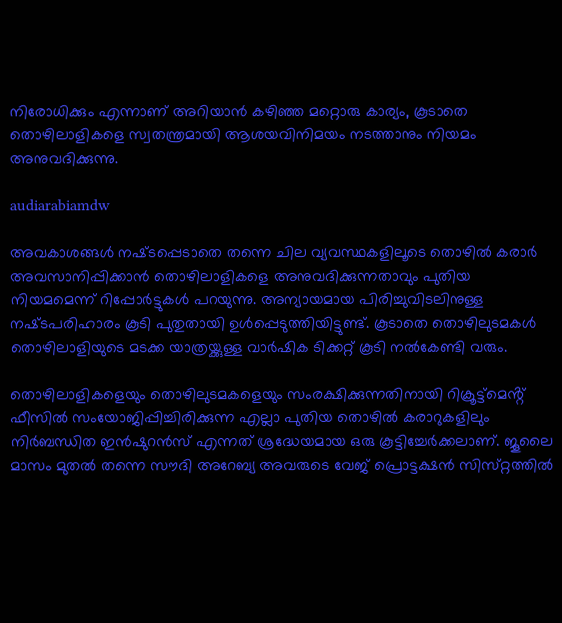നിരോധിക്കും എന്നാണ് അറിയാൻ കഴിഞ്ഞ മറ്റൊരു കാര്യം, കൂടാതെ തൊഴിലാളികളെ സ്വതന്ത്രമായി ആശയവിനിമയം നടത്താനും നിയമം അനുവദിക്കുന്നു.

audiarabiamdw

അവകാശങ്ങൾ നഷ്‌ടപ്പെടാതെ തന്നെ ചില വ്യവസ്ഥകളിലൂടെ തൊഴിൽ കരാർ അവസാനിപ്പിക്കാൻ തൊഴിലാളികളെ അനുവദിക്കുന്നതാവും പുതിയ നിയമമെന്ന് റിപ്പോർട്ടുകൾ പറയുന്നു. അന്യായമായ പിരിച്ചുവിടലിനുള്ള നഷ്‌ടപരിഹാരം കൂടി പുതുതായി ഉൾപ്പെടുത്തിയിട്ടുണ്ട്. കൂടാതെ തൊഴിലുടമകൾ തൊഴിലാളിയുടെ മടക്ക യാത്രയ്ക്കുള്ള വാർഷിക ടിക്കറ്റ് കൂടി നൽകേണ്ടി വരും.

തൊഴിലാളികളെയും തൊഴിലുടമകളെയും സംരക്ഷിക്കുന്നതിനായി റിക്രൂട്ട്‌മെൻ്റ് ഫീസിൽ സംയോജിപ്പിച്ചിരിക്കുന്ന എല്ലാ പുതിയ തൊഴിൽ കരാറുകളിലും നിർബന്ധിത ഇൻഷുറൻസ് എന്നത് ശ്രദ്ധേയമായ ഒരു കൂട്ടിച്ചേർക്കലാണ്. ജൂലൈ മാസം മുതൽ തന്നെ സൗദി അറേബ്യ അവരുടെ വേജ് പ്രൊട്ടക്ഷൻ സിസ്‌റ്റത്തിൽ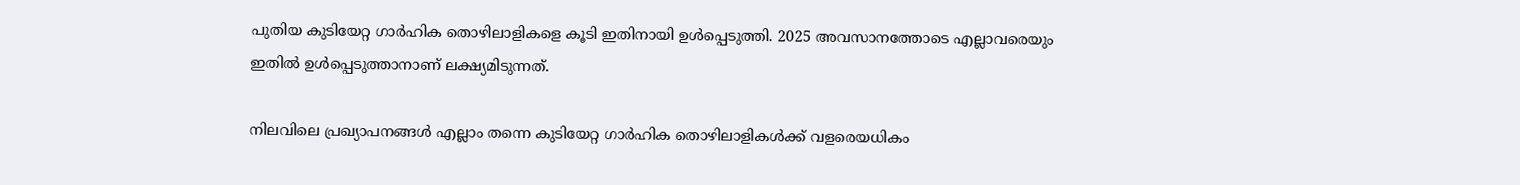പുതിയ കുടിയേറ്റ ഗാർഹിക തൊഴിലാളികളെ കൂടി ഇതിനായി ഉൾപ്പെടുത്തി. 2025 അവസാനത്തോടെ എല്ലാവരെയും ഇതിൽ ഉൾപ്പെടുത്താനാണ് ലക്ഷ്യമിടുന്നത്.

നിലവിലെ പ്രഖ്യാപനങ്ങൾ എല്ലാം തന്നെ കുടിയേറ്റ ഗാർഹിക തൊഴിലാളികൾക്ക് വളരെയധികം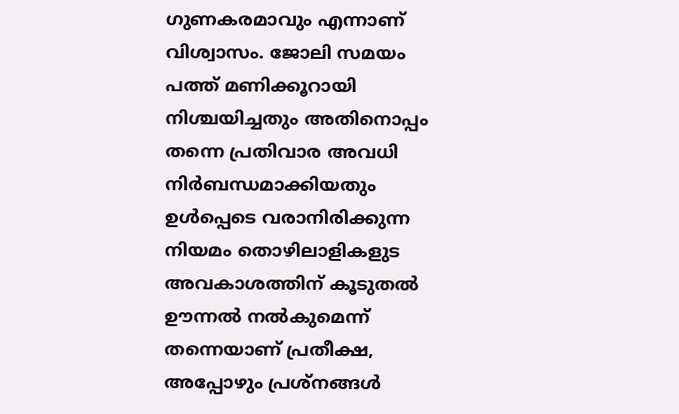ഗുണകരമാവും എന്നാണ് വിശ്വാസം. ജോലി സമയം പത്ത് മണിക്കൂറായി നിശ്ചയിച്ചതും അതിനൊപ്പം തന്നെ പ്രതിവാര അവധി നിർബന്ധമാക്കിയതും ഉൾപ്പെടെ വരാനിരിക്കുന്ന നിയമം തൊഴിലാളികളുട അവകാശത്തിന് കൂടുതൽ ഊന്നൽ നൽകുമെന്ന് തന്നെയാണ് പ്രതീക്ഷ, അപ്പോഴും പ്രശ്‌നങ്ങൾ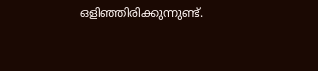ഒളിഞ്ഞിരിക്കുന്നുണ്ട്.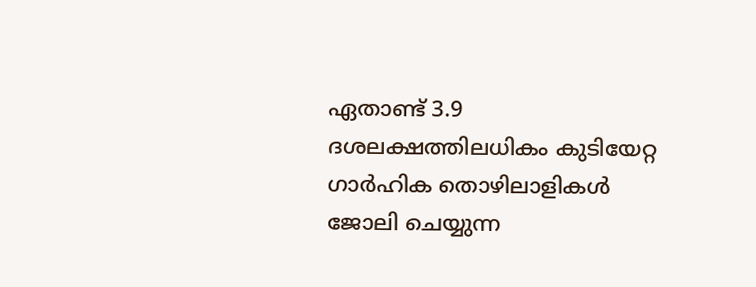ഏതാണ്ട് 3.9 ദശലക്ഷത്തിലധികം കുടിയേറ്റ ഗാർഹിക തൊഴിലാളികൾ ജോലി ചെയ്യുന്ന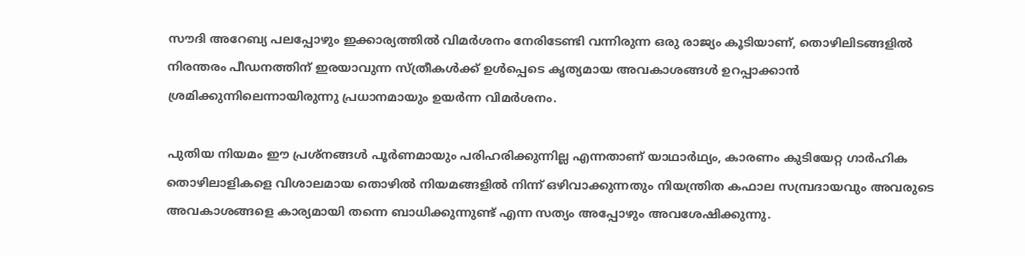സൗദി അറേബ്യ പലപ്പോഴും ഇക്കാര്യത്തിൽ വിമർശനം നേരിടേണ്ടി വന്നിരുന്ന ഒരു രാജ്യം കൂടിയാണ്, തൊഴിലിടങ്ങളിൽ നിരന്തരം പീഡനത്തിന് ഇരയാവുന്ന സ്ത്രീകൾക്ക് ഉൾപ്പെടെ കൃത്യമായ അവകാശങ്ങൾ ഉറപ്പാക്കാൻ ശ്രമിക്കുന്നിലെന്നായിരുന്നു പ്രധാനമായും ഉയർന്ന വിമർശനം.

പുതിയ നിയമം ഈ പ്രശ്‌നങ്ങൾ പൂർണമായും പരിഹരിക്കുന്നില്ല എന്നതാണ് യാഥാർഥ്യം, കാരണം കുടിയേറ്റ ഗാർഹിക തൊഴിലാളികളെ വിശാലമായ തൊഴിൽ നിയമങ്ങളിൽ നിന്ന് ഒഴിവാക്കുന്നതും നിയന്ത്രിത കഫാല സമ്പ്രദായവും അവരുടെ അവകാശങ്ങളെ കാര്യമായി തന്നെ ബാധിക്കുന്നുണ്ട് എന്ന സത്യം അപ്പോഴും അവശേഷിക്കുന്നു.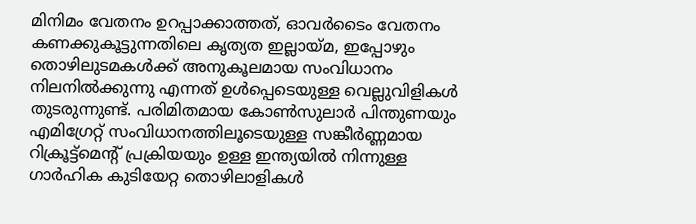മിനിമം വേതനം ഉറപ്പാക്കാത്തത്, ഓവർടൈം വേതനം കണക്കുകൂട്ടുന്നതിലെ കൃത്യത ഇല്ലായ്‌മ, ഇപ്പോഴും തൊഴിലുടമകൾക്ക് അനുകൂലമായ സംവിധാനം നിലനിൽക്കുന്നു എന്നത് ഉൾപ്പെടെയുള്ള വെല്ലുവിളികൾ തുടരുന്നുണ്ട്. പരിമിതമായ കോൺസുലാർ പിന്തുണയും എമിഗ്രേറ്റ് സംവിധാനത്തിലൂടെയുള്ള സങ്കീർണ്ണമായ റിക്രൂട്ട്‌മെന്റ് പ്രക്രിയയും ഉള്ള ഇന്ത്യയിൽ നിന്നുള്ള ഗാർഹിക കുടിയേറ്റ തൊഴിലാളികൾ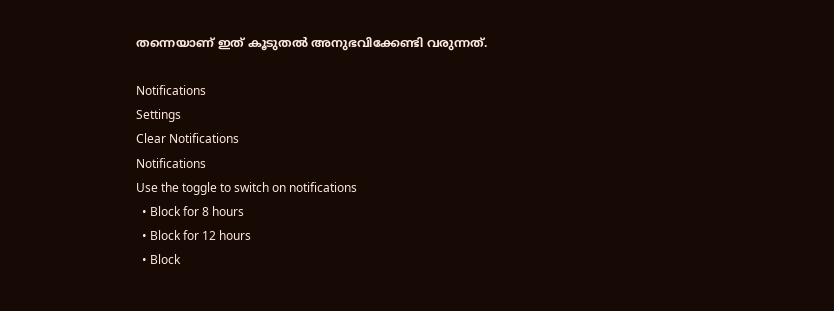തന്നെയാണ് ഇത് കൂടുതൽ അനുഭവിക്കേണ്ടി വരുന്നത്.

Notifications
Settings
Clear Notifications
Notifications
Use the toggle to switch on notifications
  • Block for 8 hours
  • Block for 12 hours
  • Block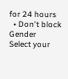for 24 hours
  • Don't block
Gender
Select your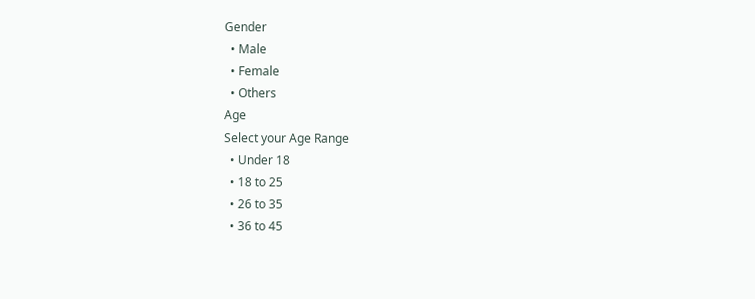Gender
  • Male
  • Female
  • Others
Age
Select your Age Range
  • Under 18
  • 18 to 25
  • 26 to 35
  • 36 to 45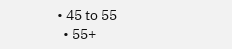• 45 to 55
  • 55+